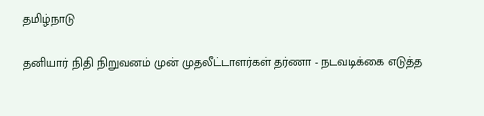தமிழ்நாடு

தனியார் நிதி நிறுவனம் முன் முதலீட்டாளர்கள் தர்ணா - நடவடிக்கை எடுத்த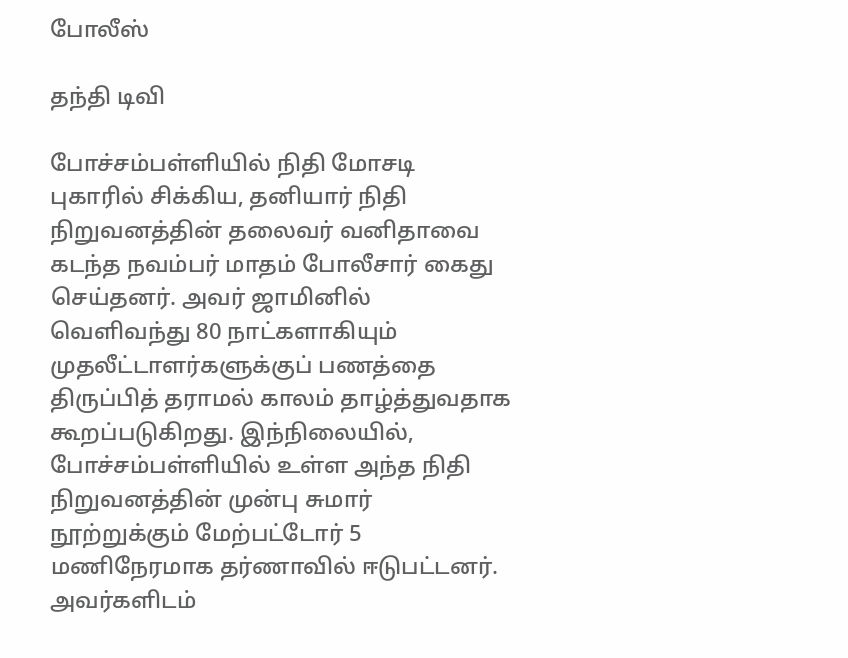போலீஸ்

தந்தி டிவி

போச்சம்பள்ளியில் நிதி மோசடி புகாரில் சிக்கிய, தனியார் நிதி நிறுவனத்தின் தலைவர் வனிதாவை கடந்த நவம்பர் மாதம் போலீசார் கைது செய்தனர். அவர் ஜாமினில் வெளிவந்து 80 நாட்களாகியும் முதலீட்டாளர்களுக்குப் பணத்தை திருப்பித் தராமல் காலம் தாழ்த்துவதாக கூறப்படுகிறது. இந்நிலையில், போச்சம்பள்ளியில் உள்ள அந்த நிதி நிறுவனத்தின் முன்பு சுமார் நூற்றுக்கும் மேற்பட்டோர் 5 மணிநேரமாக தர்ணாவில் ஈடுபட்டனர். அவர்களிடம்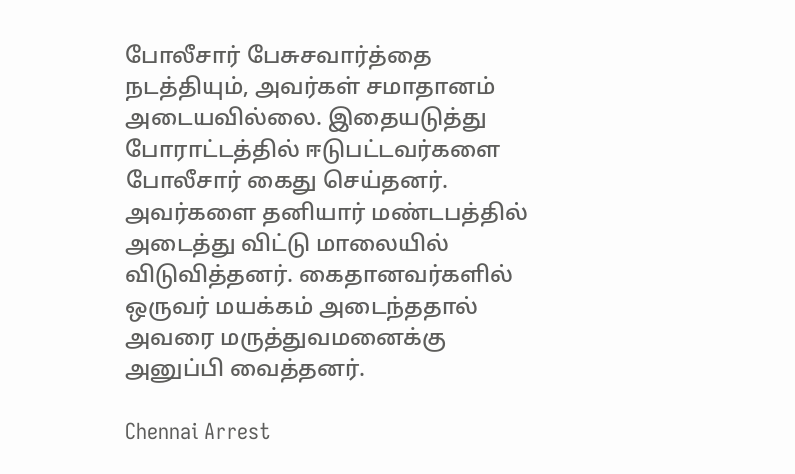போலீசார் பேசுசவார்த்தை நடத்தியும், அவர்கள் சமாதானம் அடையவில்லை. இதையடுத்து போராட்டத்தில் ஈடுபட்டவர்களை போலீசார் கைது செய்தனர். அவர்களை தனியார் மண்டபத்தில் அடைத்து விட்டு மாலையில் விடுவித்தனர். கைதானவர்களில் ஒருவர் மயக்கம் அடைந்ததால் அவரை மருத்துவமனைக்கு அனுப்பி வைத்தனர்.

Chennai Arrest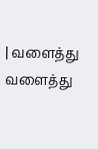| வளைத்து வளைத்து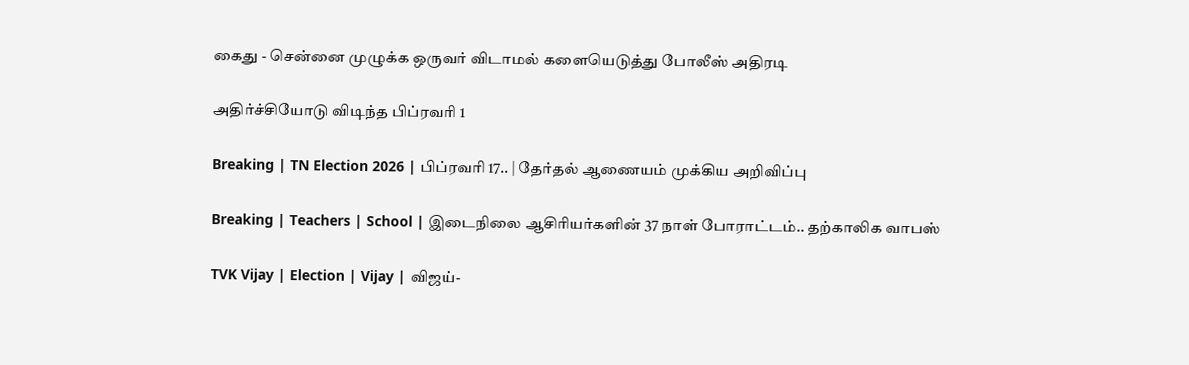கைது - சென்னை முழுக்க ஒருவர் விடாமல் களையெடுத்து போலீஸ் அதிரடி

அதிர்ச்சியோடு விடிந்த பிப்ரவரி 1

Breaking | TN Election 2026 | பிப்ரவரி 17.. | தேர்தல் ஆணையம் முக்கிய அறிவிப்பு

Breaking | Teachers | School | இடைநிலை ஆசிரியர்களின் 37 நாள் போராட்டம்.. தற்காலிக வாபஸ்

TVK Vijay | Election | Vijay | விஜய்-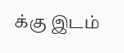க்கு இடம்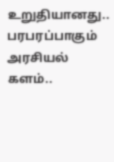உறுதியானது.. பரபரப்பாகும் அரசியல் களம்..